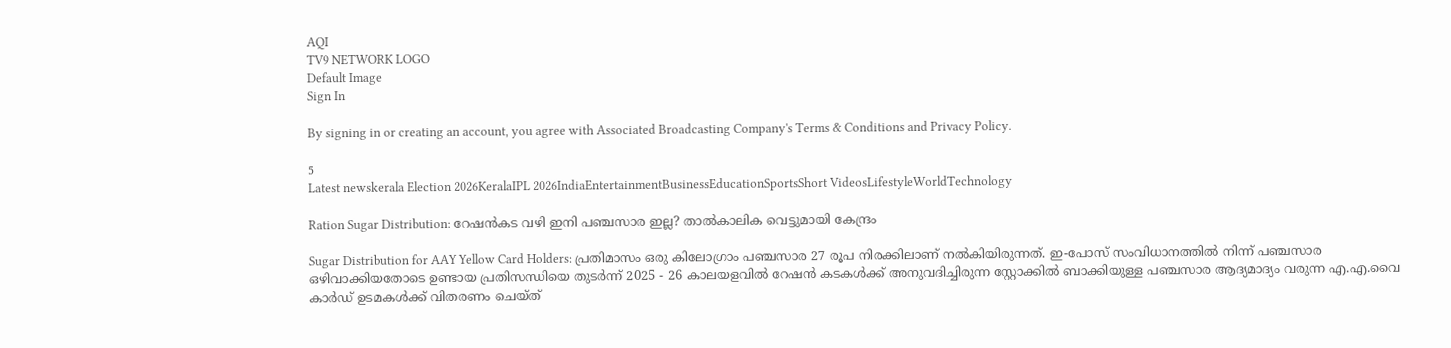AQI
TV9 NETWORK LOGO
Default Image
Sign In

By signing in or creating an account, you agree with Associated Broadcasting Company's Terms & Conditions and Privacy Policy.

5
Latest newskerala Election 2026KeralaIPL 2026IndiaEntertainmentBusinessEducationSportsShort VideosLifestyleWorldTechnology

Ration Sugar Distribution: റേഷൻകട വഴി ഇനി പഞ്ചസാര ഇല്ല? താൽകാലിക വെട്ടുമായി കേന്ദ്രം

Sugar Distribution for AAY Yellow Card Holders: പ്രതിമാസം ഒരു കിലോഗ്രാം പഞ്ചസാര 27 രൂപ നിരക്കിലാണ് നൽകിയിരുന്നത്. ഇ-പോസ് സംവിധാനത്തിൽ നിന്ന് പഞ്ചസാര ഒഴിവാക്കിയതോടെ ഉണ്ടായ പ്രതിസന്ധിയെ തുടർന്ന് 2025 - 26 കാലയളവിൽ റേഷൻ കടകൾക്ക് അനുവദിച്ചിരുന്ന സ്റ്റോക്കിൽ ബാക്കിയുള്ള പഞ്ചസാര ആദ്യമാദ്യം വരുന്ന എ.എ.വൈ കാർഡ് ഉടമകൾക്ക് വിതരണം ചെയ്ത്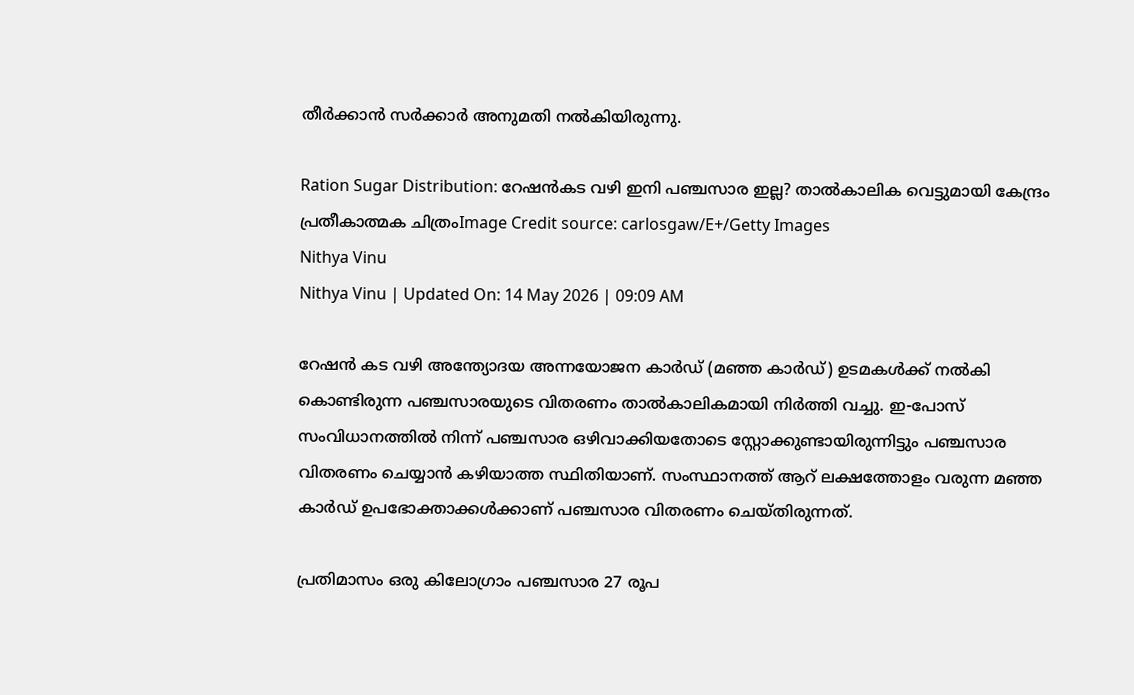തീർക്കാൻ സർക്കാർ അനുമതി നൽകിയിരുന്നു.

Ration Sugar Distribution: റേഷൻകട വഴി ഇനി പഞ്ചസാര ഇല്ല? താൽകാലിക വെട്ടുമായി കേന്ദ്രം
പ്രതീകാത്മക ചിത്രംImage Credit source: carlosgaw/E+/Getty Images
Nithya Vinu
Nithya Vinu | Updated On: 14 May 2026 | 09:09 AM

റേഷൻ കട വഴി അന്ത്യോദയ അന്നയോജന കാർഡ് (മഞ്ഞ കാർഡ്) ഉടമകൾക്ക് നൽകി കൊണ്ടിരുന്ന പഞ്ചസാരയുടെ വിതരണം താൽകാലികമായി നിർത്തി വച്ചു. ഇ-പോസ് സംവിധാനത്തിൽ നിന്ന് പഞ്ചസാര ഒഴിവാക്കിയതോടെ സ്റ്റോക്കുണ്ടായിരുന്നിട്ടും പഞ്ചസാര വിതരണം ചെയ്യാൻ കഴിയാത്ത സ്ഥിതിയാണ്. സംസ്ഥാനത്ത് ആറ് ലക്ഷത്തോളം വരുന്ന മഞ്ഞ കാർഡ് ഉപഭോക്താക്കൾക്കാണ് പഞ്ചസാര വിതരണം ചെയ്തിരുന്നത്.

പ്രതിമാസം ഒരു കിലോഗ്രാം പഞ്ചസാര 27 രൂപ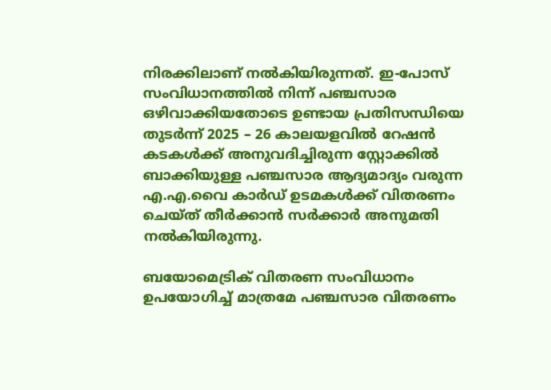നിരക്കിലാണ് നൽകിയിരുന്നത്. ഇ-പോസ് സംവിധാനത്തിൽ നിന്ന് പഞ്ചസാര ഒഴിവാക്കിയതോടെ ഉണ്ടായ പ്രതിസന്ധിയെ തുടർന്ന് 2025 – 26 കാലയളവിൽ റേഷൻ കടകൾക്ക് അനുവദിച്ചിരുന്ന സ്റ്റോക്കിൽ ബാക്കിയുള്ള പഞ്ചസാര ആദ്യമാദ്യം വരുന്ന എ.എ.വൈ കാർഡ് ഉടമകൾക്ക് വിതരണം ചെയ്ത് തീർക്കാൻ സർക്കാർ അനുമതി നൽകിയിരുന്നു.

ബയോമെട്രിക് വിതരണ സംവിധാനം ഉപയോഗിച്ച് മാത്രമേ പഞ്ചസാര വിതരണം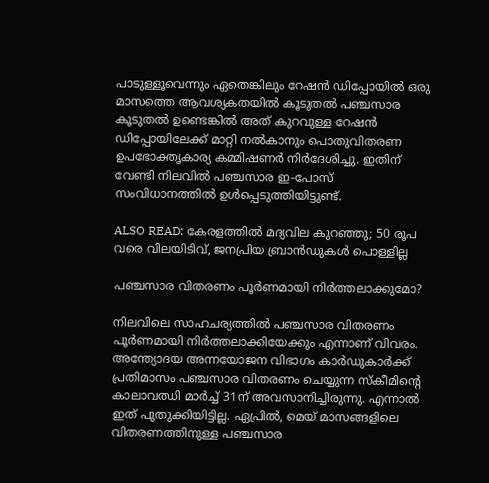പാടുള്ളൂവെന്നും ഏതെങ്കിലും റേഷൻ ഡിപ്പോയിൽ ഒരു മാസത്തെ ആവശ്യകതയിൽ കൂടുതൽ പഞ്ചസാര കൂടുതൽ ഉണ്ടെങ്കിൽ അത് കുറവുള്ള റേഷൻ ഡിപ്പോയിലേക്ക് മാറ്റി നൽകാനും പൊതുവിതരണ ഉപഭോക്തൃകാര്യ കമ്മിഷണർ നിർദേശിച്ചു. ഇതിന് വേണ്ടി നിലവിൽ പഞ്ചസാര ഇ-പോസ് സംവിധാനത്തിൽ ഉൾപ്പെടുത്തിയിട്ടുണ്ട്.

ALSO READ: കേരളത്തില്‍ മദ്യവില കുറഞ്ഞു; 50 രൂപ വരെ വിലയിടിവ്, ജനപ്രിയ ബ്രാന്‍ഡുകള്‍ പൊള്ളില്ല

പഞ്ചസാര വിതരണം പൂർണമായി നിർത്തലാക്കുമോ?

നിലവിലെ സാഹചര്യത്തിൽ പഞ്ചസാര വിതരണം പൂർണമായി നിർത്തലാക്കിയേക്കും എന്നാണ് വിവരം. അന്ത്യോദയ അന്നയോജന വിഭാഗം കാർഡുകാർക്ക് പ്രതിമാസം പഞ്ചസാര വിതരണം ചെയ്യുന്ന സ്കീമിന്റെ കാലാവഝി മാർച്ച് 31ന് അവസാനിച്ചിരുന്നു. എന്നാൽ ഇത് പുതുക്കിയിട്ടില്ല. ഏപ്രിൽ, മെയ് മാസങ്ങളിലെ വിതരണത്തിനുള്ള പഞ്ചസാര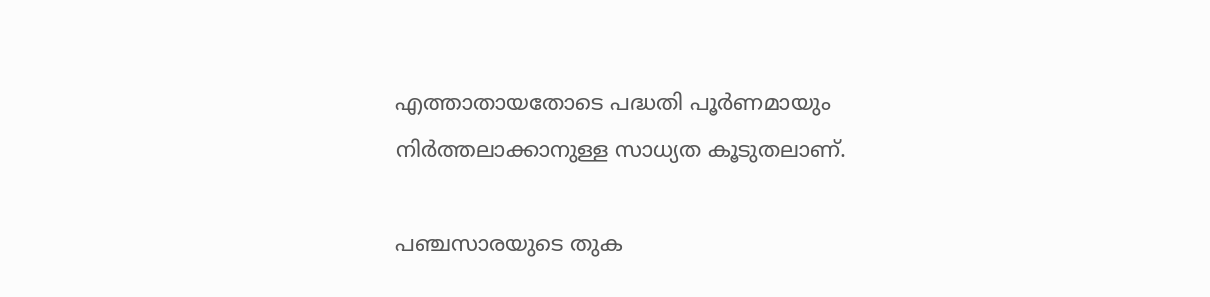എത്താതായതോടെ പദ്ധതി പൂർണമായും നിർത്തലാക്കാനുള്ള സാധ്യത കൂടുതലാണ്.

പഞ്ചസാരയുടെ തുക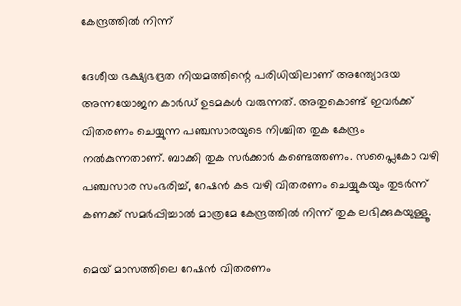കേന്ദ്രത്തിൽ നിന്ന്

ദേശീയ ഭക്ഷ്യഭദ്രത നിയമത്തിന്റെ പരിധിയിലാണ് അന്ത്യോദയ അന്നയോജന കാർഡ് ഉടമകൾ വരുന്നത്. അതുകൊണ്ട് ഇവർക്ക് വിതരണം ചെയ്യുന്ന പഞ്ചസാരയുടെ നിശ്ചിത തുക കേന്ദ്രം നൽകുന്നതാണ്. ബാക്കി തുക സർക്കാർ കണ്ടെത്തണം. സപ്ലൈകോ വഴി പഞ്ചസാര സംഭരിച്ച്, റേഷൻ കട വഴി വിതരണം ചെയ്യുകയും തുടർന്ന് കണക്ക് സമർപ്പിച്ചാൽ മാത്രമേ കേന്ദ്രത്തിൽ നിന്ന് തുക ലഭിക്കുകയുള്ളൂ.

മെയ് മാസത്തിലെ റേഷൻ വിതരണം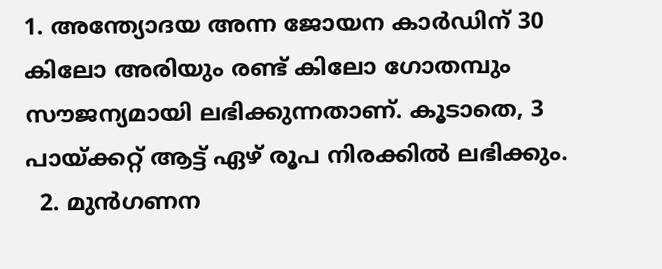1. അന്ത്യോദയ അന്ന ജോയന കാർഡിന് 30 കിലോ അരിയും രണ്ട് കിലോ ഗോതമ്പും സൗജന്യമായി ലഭിക്കുന്നതാണ്. കൂടാതെ, 3 പായ്ക്കറ്റ് ആട്ട് ഏഴ് രൂപ നിരക്കിൽ ലഭിക്കും.
  2. മുൻഗണന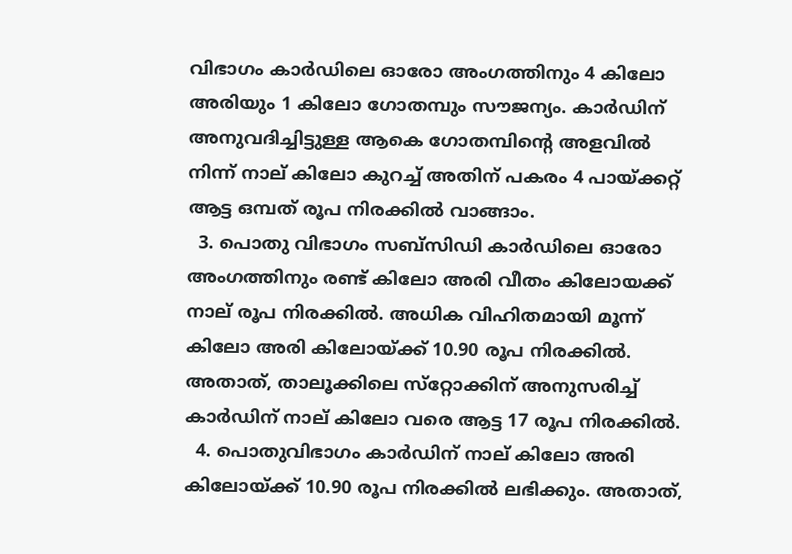വിഭാഗം കാർഡിലെ ഓരോ അംഗത്തിനും 4 കിലോ അരിയും 1 കിലോ ഗോതമ്പും സൗജന്യം. കാർഡിന് അനുവദിച്ചിട്ടുള്ള ആകെ ഗോതമ്പിന്റെ അളവിൽ നിന്ന് നാല് കിലോ കുറച്ച് അതിന് പകരം 4 പായ്ക്കറ്റ് ആട്ട ഒമ്പത് രൂപ നിരക്കിൽ വാങ്ങാം.
  3. പൊതു വിഭാഗം സബ്സിഡി കാർഡിലെ ഓരോ അംഗത്തിനും രണ്ട് കിലോ അരി വീതം കിലോയക്ക് നാല് രൂപ നിരക്കിൽ. അധിക വിഹിതമായി മൂന്ന് കിലോ അരി കിലോയ്ക്ക് 10.90 രൂപ നിരക്കിൽ. അതാത്, താലൂക്കിലെ സ്‌റ്റോക്കിന് അനുസരിച്ച് കാർഡിന് നാല് കിലോ വരെ ആട്ട 17 രൂപ നിരക്കിൽ.
  4. പൊതുവിഭാഗം കാർഡിന് നാല് കിലോ അരി കിലോയ്ക്ക് 10.90 രൂപ നിരക്കിൽ ലഭിക്കും. അതാത്,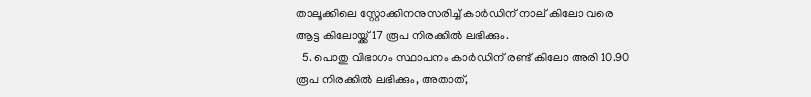താലൂക്കിലെ സ്റ്റോക്കിനനുസരിച്ച് കാർഡിന് നാല് കിലോ വരെ ആട്ട കിലോയ്ക്ക് 17 രൂപ നിരക്കിൽ ലഭിക്കും.
  5. പൊതു വിഭാഗം സ്ഥാപനം കാർഡിന് രണ്ട് കിലോ അരി 10.90 രൂപ നിരക്കിൽ ലഭിക്കും, അതാത്,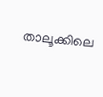താലൂക്കിലെ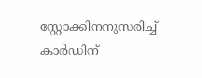സ്റ്റോക്കിനനുസരിച്ച് കാർഡിന്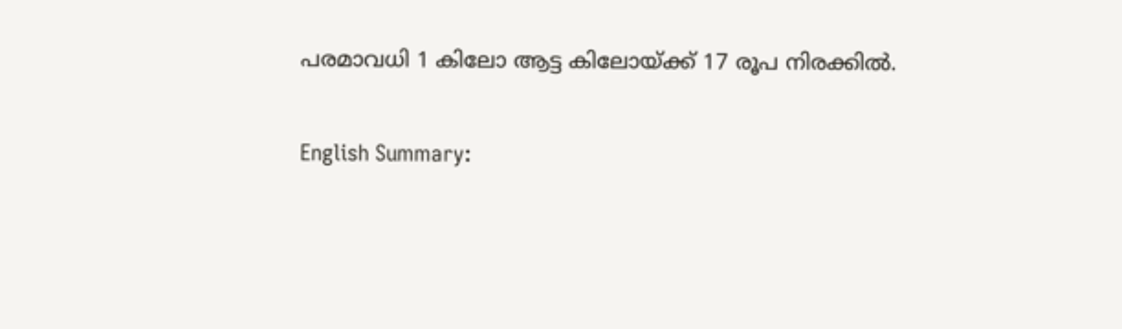പരമാവധി 1 കിലോ ആട്ട കിലോയ്ക്ക് 17 രൂപ നിരക്കിൽ.

English Summary: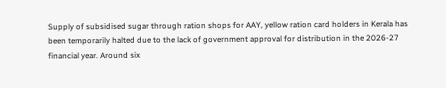Supply of subsidised sugar through ration shops for AAY, yellow ration card holders in Kerala has been temporarily halted due to the lack of government approval for distribution in the 2026-27 financial year. Around six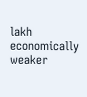lakh economically weaker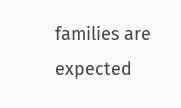families are expected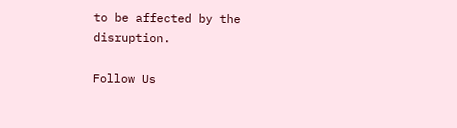to be affected by the disruption.

Follow Us